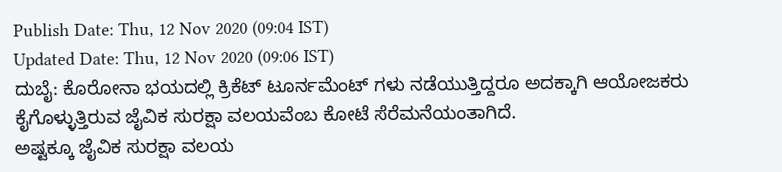Publish Date: Thu, 12 Nov 2020 (09:04 IST)
Updated Date: Thu, 12 Nov 2020 (09:06 IST)
ದುಬೈ: ಕೊರೋನಾ ಭಯದಲ್ಲಿ ಕ್ರಿಕೆಟ್ ಟೂರ್ನಮೆಂಟ್ ಗಳು ನಡೆಯುತ್ತಿದ್ದರೂ ಅದಕ್ಕಾಗಿ ಆಯೋಜಕರು ಕೈಗೊಳ್ಳುತ್ತಿರುವ ಜೈವಿಕ ಸುರಕ್ಷಾ ವಲಯವೆಂಬ ಕೋಟೆ ಸೆರೆಮನೆಯಂತಾಗಿದೆ.
ಅಷ್ಟಕ್ಕೂ ಜೈವಿಕ ಸುರಕ್ಷಾ ವಲಯ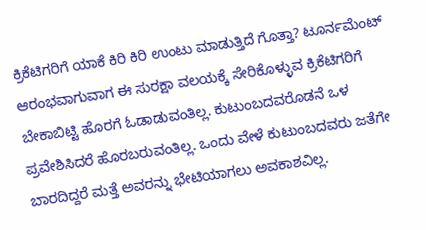ಕ್ರಿಕೆಟಿಗರಿಗೆ ಯಾಕೆ ಕಿರಿ ಕಿರಿ ಉಂಟು ಮಾಡುತ್ತಿದೆ ಗೊತ್ತಾ? ಟೂರ್ನಮೆಂಟ್ ಆರಂಭವಾಗುವಾಗ ಈ ಸುರಕ್ಷಾ ವಲಯಕ್ಕೆ ಸೇರಿಕೊಳ್ಳುವ ಕ್ರಿಕೆಟಿಗರಿಗೆ ಬೇಕಾಬಿಟ್ಟಿ ಹೊರಗೆ ಓಡಾಡುವಂತಿಲ್ಲ. ಕುಟುಂಬದವರೊಡನೆ ಒಳ ಪ್ರವೇಶಿಸಿದರೆ ಹೊರಬರುವಂತಿಲ್ಲ. ಒಂದು ವೇಳೆ ಕುಟುಂಬದವರು ಜತೆಗೇ ಬಾರದಿದ್ದರೆ ಮತ್ತೆ ಅವರನ್ನು ಭೇಟಿಯಾಗಲು ಅವಕಾಶವಿಲ್ಲ.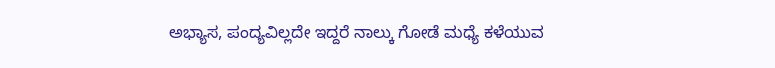ಅಭ್ಯಾಸ, ಪಂದ್ಯವಿಲ್ಲದೇ ಇದ್ದರೆ ನಾಲ್ಕು ಗೋಡೆ ಮಧ್ಯೆ ಕಳೆಯುವ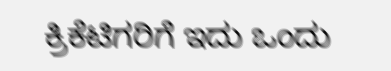ಕ್ರಿಕೆಟಿಗರಿಗೆ ಇದು ಒಂದು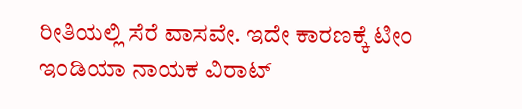ರೀತಿಯಲ್ಲಿ ಸೆರೆ ವಾಸವೇ. ಇದೇ ಕಾರಣಕ್ಕೆ ಟೀಂ ಇಂಡಿಯಾ ನಾಯಕ ವಿರಾಟ್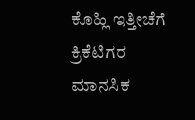ಕೊಹ್ಲಿ ಇತ್ತೀಚೆಗೆ ಕ್ರಿಕೆಟಿಗರ ಮಾನಸಿಕ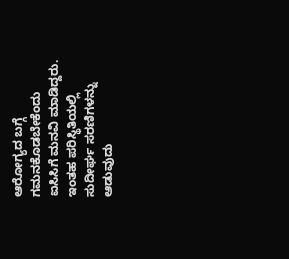ಆರೋಗ್ಯದ ಬಗ್ಗೆ ಗಮನಕೊಡಬೇಕೆಂದು ಐಸಿಸಿಗೆ ಮನವಿ ಮಾಡಿದ್ದರು. ಇಂತಹ ಪರಿಸ್ಥಿತಿಯಲ್ಲಿ ಸುದೀರ್ಘ ಸರಣಿಗಳನ್ನು ಆಡುವುದು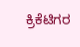ಕ್ರಿಕೆಟಿಗರ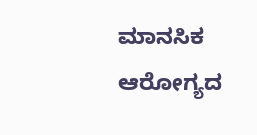ಮಾನಸಿಕ ಆರೋಗ್ಯದ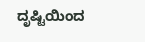ದೃಷ್ಟಿಯಿಂದ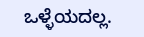ಒಳ್ಳೆಯದಲ್ಲ.